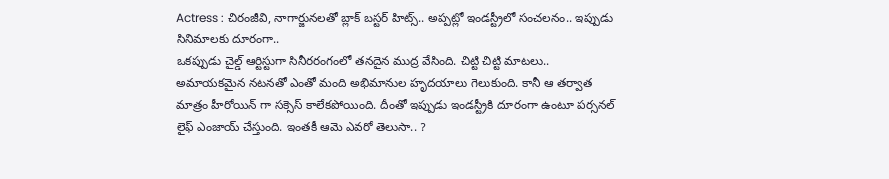Actress : చిరంజీవి, నాగార్జునలతో బ్లాక్ బస్టర్ హిట్స్.. అప్పట్లో ఇండస్ట్రీలో సంచలనం.. ఇప్పుడు సినిమాలకు దూరంగా..
ఒకప్పుడు చైల్డ్ ఆర్టిస్టుగా సినీరరంగంలో తనదైన ముద్ర వేసింది. చిట్టి చిట్టి మాటలు.. అమాయకమైన నటనతో ఎంతో మంది అభిమానుల హృదయాలు గెలుకుంది. కానీ ఆ తర్వాత మాత్రం హీరోయిన్ గా సక్సెస్ కాలేకపోయింది. దీంతో ఇప్పుడు ఇండస్ట్రీకి దూరంగా ఉంటూ పర్సనల్ లైఫ్ ఎంజాయ్ చేస్తుంది. ఇంతకీ ఆమె ఎవరో తెలుసా.. ?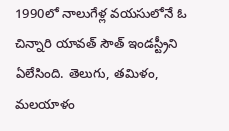1990లో నాలుగేళ్ల వయసులోనే ఓ చిన్నారి యావత్ సౌత్ ఇండస్ట్రీని ఏలేసింది. తెలుగు, తమిళం, మలయాళం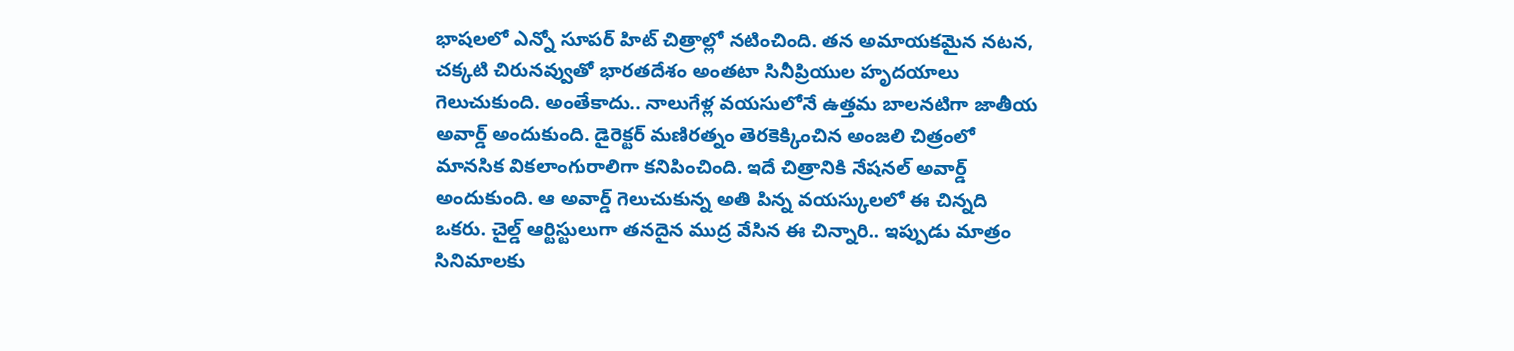భాషలలో ఎన్నో సూపర్ హిట్ చిత్రాల్లో నటించింది. తన అమాయకమైన నటన, చక్కటి చిరునవ్వుతో భారతదేశం అంతటా సినీప్రియుల హృదయాలు గెలుచుకుంది. అంతేకాదు.. నాలుగేళ్ల వయసులోనే ఉత్తమ బాలనటిగా జాతీయ అవార్డ్ అందుకుంది. డైరెక్టర్ మణిరత్నం తెరకెక్కించిన అంజలి చిత్రంలో మానసిక వికలాంగురాలిగా కనిపించింది. ఇదే చిత్రానికి నేషనల్ అవార్డ్ అందుకుంది. ఆ అవార్డ్ గెలుచుకున్న అతి పిన్న వయస్కులలో ఈ చిన్నది ఒకరు. చైల్డ్ ఆర్టిస్టులుగా తనదైన ముద్ర వేసిన ఈ చిన్నారి.. ఇప్పుడు మాత్రం సినిమాలకు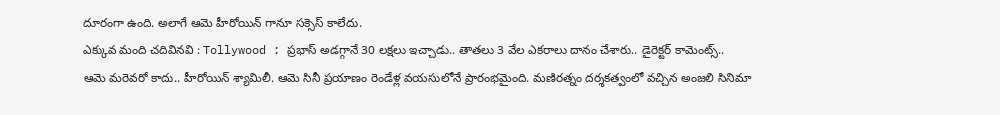దూరంగా ఉంది. అలాగే ఆమె హీరోయిన్ గానూ సక్సెస్ కాలేదు.
ఎక్కువ మంది చదివినవి : Tollywood : ప్రభాస్ అడగ్గానే 30 లక్షలు ఇచ్చాడు.. తాతలు 3 వేల ఎకరాలు దానం చేశారు.. డైరెక్టర్ కామెంట్స్..
ఆమె మరెవరో కాదు.. హీరోయిన్ శ్యామిలీ. ఆమె సినీ ప్రయాణం రెండేళ్ల వయసులోనే ప్రారంభమైంది. మణిరత్నం దర్శకత్వంలో వచ్చిన అంజలి సినిమా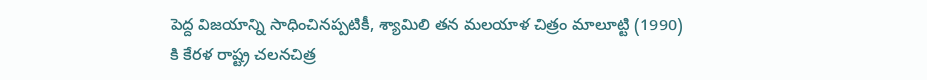పెద్ద విజయాన్ని సాధించినప్పటికీ, శ్యామిలి తన మలయాళ చిత్రం మాలూట్టి (1990) కి కేరళ రాష్ట్ర చలనచిత్ర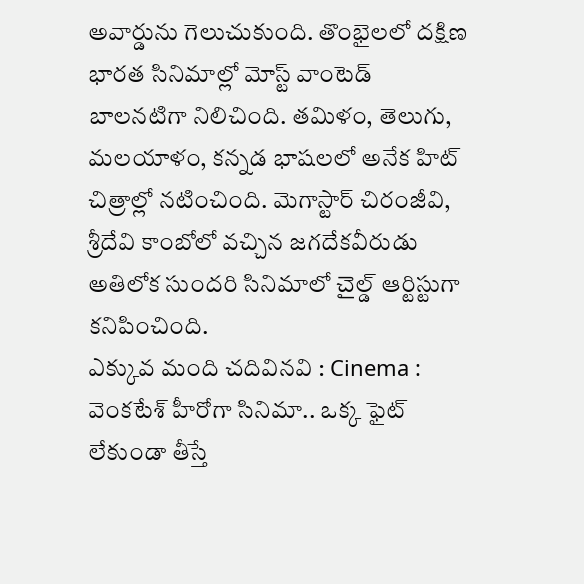అవార్డును గెలుచుకుంది. తొంభైలలో దక్షిణ భారత సినిమాల్లో మోస్ట్ వాంటెడ్ బాలనటిగా నిలిచింది. తమిళం, తెలుగు, మలయాళం, కన్నడ భాషలలో అనేక హిట్ చిత్రాల్లో నటించింది. మెగాస్టార్ చిరంజీవి, శ్రీదేవి కాంబోలో వచ్చిన జగదేకవీరుడు అతిలోక సుందరి సినిమాలో చైల్డ్ ఆర్టిస్టుగా కనిపించింది.
ఎక్కువ మంది చదివినవి : Cinema : వెంకటేశ్ హీరోగా సినిమా.. ఒక్క ఫైట్ లేకుండా తీస్తే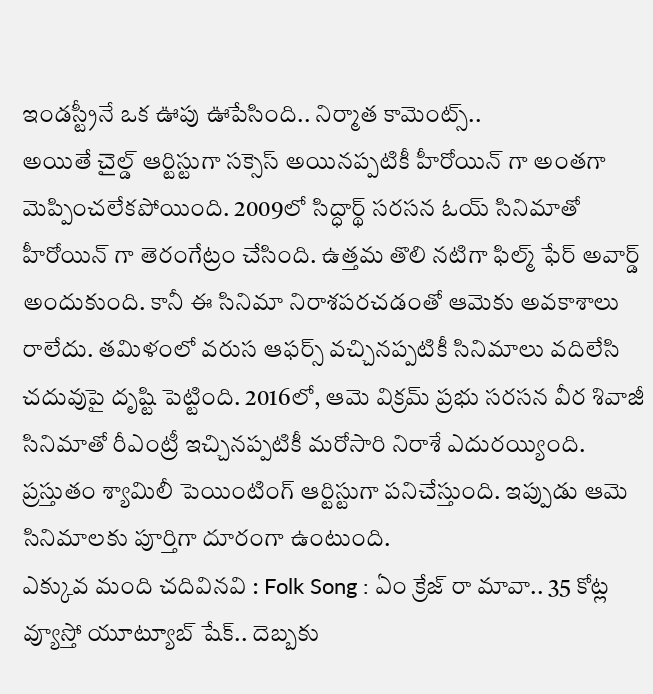ఇండస్ట్రీనే ఒక ఊపు ఊపేసింది.. నిర్మాత కామెంట్స్..
అయితే చైల్డ్ ఆర్టిస్టుగా సక్సెస్ అయినప్పటికీ హీరోయిన్ గా అంతగా మెప్పించలేకపోయింది. 2009లో సిద్ధార్థ్ సరసన ఓయ్ సినిమాతో హీరోయిన్ గా తెరంగేట్రం చేసింది. ఉత్తమ తొలి నటిగా ఫిల్మ్ ఫేర్ అవార్డ్ అందుకుంది. కానీ ఈ సినిమా నిరాశపరచడంతో ఆమెకు అవకాశాలు రాలేదు. తమిళంలో వరుస ఆఫర్స్ వచ్చినప్పటికీ సినిమాలు వదిలేసి చదువుపై దృష్టి పెట్టింది. 2016లో, ఆమె విక్రమ్ ప్రభు సరసన వీర శివాజీ సినిమాతో రీఎంట్రీ ఇచ్చినప్పటికీ మరోసారి నిరాశే ఎదురయ్యింది. ప్రస్తుతం శ్యామిలీ పెయింటింగ్ ఆర్టిస్టుగా పనిచేస్తుంది. ఇప్పుడు ఆమె సినిమాలకు పూర్తిగా దూరంగా ఉంటుంది.
ఎక్కువ మంది చదివినవి : Folk Song : ఏం క్రేజ్ రా మావా.. 35 కోట్ల వ్యూస్తో యూట్యూబ్ షేక్.. దెబ్బకు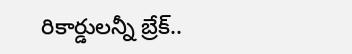రికార్డులన్నీ బ్రేక్..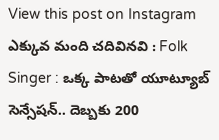View this post on Instagram
ఎక్కువ మంది చదివినవి : Folk Singer : ఒక్క పాటతో యూట్యూబ్ సెన్సేషన్.. దెబ్బకు 200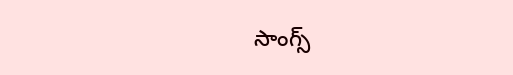సాంగ్స్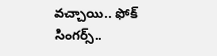వచ్చాయి.. ఫోక్ సింగర్స్..